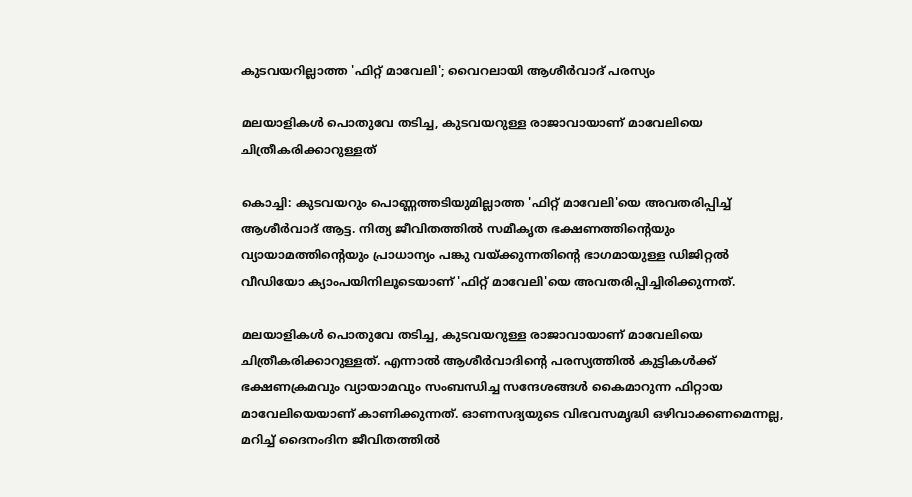കുടവയറില്ലാത്ത 'ഫിറ്റ് മാവേലി'; വൈറലായി ആശീര്‍വാദ് പരസ്യം

മലയാളികൾ പൊതുവേ തടിച്ച, കുടവയറുള്ള രാജാവായാണ് മാവേലിയെ ചിത്രീകരിക്കാറുള്ളത്

കൊച്ചി: കുടവയറും പൊണ്ണത്തടിയുമില്ലാത്ത 'ഫിറ്റ് മാവേലി'യെ അവതരിപ്പിച്ച് ആശീര്‍വാദ് ആട്ട. നിത്യ ജീവിതത്തിൽ സമീകൃത ഭക്ഷണത്തിന്‍റെയും വ്യായാമത്തിന്‍റെയും പ്രാധാന്യം പങ്കു വയ്ക്കുന്നതിന്‍റെ ഭാഗമായുള്ള ഡിജിറ്റല്‍ വീഡിയോ ക്യാംപയിനിലൂടെയാണ് 'ഫിറ്റ് മാവേലി'യെ അവതരിപ്പിച്ചിരിക്കുന്നത്.

മലയാളികൾ പൊതുവേ തടിച്ച, കുടവയറുള്ള രാജാവായാണ് മാവേലിയെ ചിത്രീകരിക്കാറുള്ളത്. എന്നാല്‍ ആശീര്‍വാദിന്‍റെ പരസ്യത്തില്‍ കുട്ടികള്‍ക്ക് ഭക്ഷണക്രമവും വ്യായാമവും സംബന്ധിച്ച സന്ദേശങ്ങള്‍ കൈമാറുന്ന ഫിറ്റായ മാവേലിയെയാണ് കാണിക്കുന്നത്. ഓണസദ്യയുടെ വിഭവസമൃദ്ധി ഒഴിവാക്കണമെന്നല്ല, മറിച്ച് ദൈനംദിന ജീവിതത്തില്‍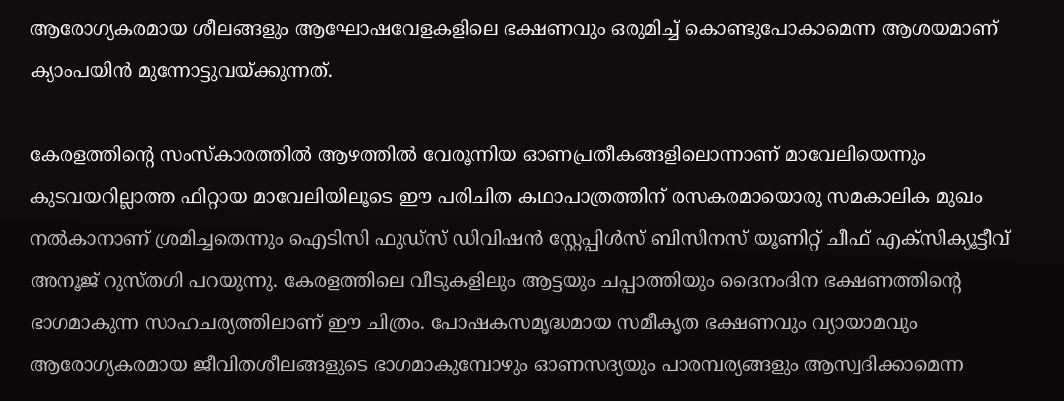ആരോഗ്യകരമായ ശീലങ്ങളും ആഘോഷവേളകളിലെ ഭക്ഷണവും ഒരുമിച്ച് കൊണ്ടുപോകാമെന്ന ആശയമാണ് ക്യാംപയിന്‍ മുന്നോട്ടുവയ്ക്കുന്നത്.

കേരളത്തിന്‍റെ സംസ്‌കാരത്തില്‍ ആഴത്തില്‍ വേരൂന്നിയ ഓണപ്രതീകങ്ങളിലൊന്നാണ് മാവേലിയെന്നും കുടവയറില്ലാത്ത ഫിറ്റായ മാവേലിയിലൂടെ ഈ പരിചിത കഥാപാത്രത്തിന് രസകരമായൊരു സമകാലിക മുഖം നല്‍കാനാണ് ശ്രമിച്ചതെന്നും ഐടിസി ഫുഡ്‌സ് ഡിവിഷന്‍ സ്റ്റേപ്പിള്‍സ് ബിസിനസ് യൂണിറ്റ് ചീഫ് എക്‌സിക്യൂട്ടീവ് അനൂജ് റുസ്തഗി പറയുന്നു. കേരളത്തിലെ വീടുകളിലും ആട്ടയും ചപ്പാത്തിയും ദൈനംദിന ഭക്ഷണത്തിന്‍റെ ഭാഗമാകുന്ന സാഹചര്യത്തിലാണ് ഈ ചിത്രം. പോഷകസമൃദ്ധമായ സമീകൃത ഭക്ഷണവും വ്യായാമവും ആരോഗ്യകരമായ ജീവിതശീലങ്ങളുടെ ഭാഗമാകുമ്പോഴും ഓണസദ്യയും പാരമ്പര്യങ്ങളും ആസ്വദിക്കാമെന്ന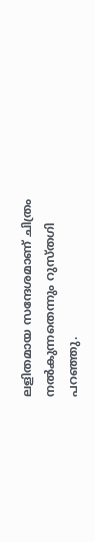ലളിതമായ സന്ദേശമാണ് ചിത്രം നല്‍കുന്നതെന്നും റുസ്തഗി പറഞ്ഞു.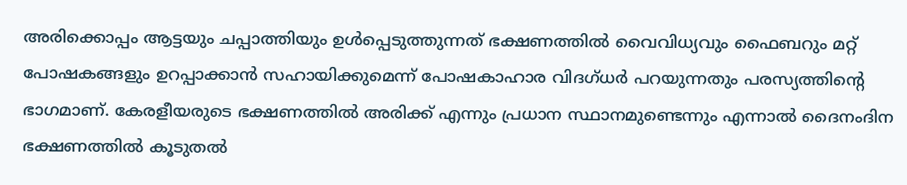അരിക്കൊപ്പം ആട്ടയും ചപ്പാത്തിയും ഉള്‍പ്പെടുത്തുന്നത് ഭക്ഷണത്തില്‍ വൈവിധ്യവും ഫൈബറും മറ്റ് പോഷകങ്ങളും ഉറപ്പാക്കാന്‍ സഹായിക്കുമെന്ന് പോഷകാഹാര വിദഗ്ധര്‍ പറയുന്നതും പരസ്യത്തിന്‍റെ ഭാഗമാണ്. കേരളീയരുടെ ഭക്ഷണത്തില്‍ അരിക്ക് എന്നും പ്രധാന സ്ഥാനമുണ്ടെന്നും എന്നാല്‍ ദൈനംദിന ഭക്ഷണത്തില്‍ കൂടുതല്‍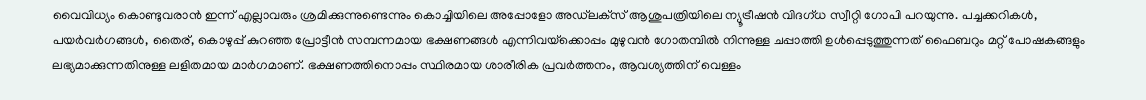വൈവിധ്യം കൊണ്ടുവരാന്‍ ഇന്ന് എല്ലാവരും ശ്രമിക്കുന്നുണ്ടെന്നും കൊച്ചിയിലെ അപ്പോളോ അഡ്‌ലക്‌സ് ആശുപത്രിയിലെ ന്യൂട്രീഷന്‍ വിദഗ്ധ സ്വീറ്റി ഗോപി പറയുന്നു. പച്ചക്കറികള്‍, പയര്‍വര്‍ഗങ്ങള്‍, തൈര്, കൊഴുപ്പ് കുറഞ്ഞ പ്രോട്ടീന്‍ സമ്പന്നമായ ഭക്ഷണങ്ങള്‍ എന്നിവയ്‌ക്കൊപ്പം മുഴുവന്‍ ഗോതമ്പില്‍ നിന്നുള്ള ചപ്പാത്തി ഉള്‍പ്പെടുത്തുന്നത് ഫൈബറും മറ്റ് പോഷകങ്ങളും ലഭ്യമാക്കുന്നതിനുള്ള ലളിതമായ മാര്‍ഗമാണ്. ഭക്ഷണത്തിനൊപ്പം സ്ഥിരമായ ശാരീരിക പ്രവര്‍ത്തനം, ആവശ്യത്തിന് വെള്ളം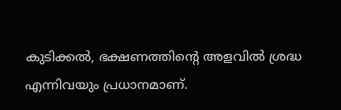കുടിക്കല്‍, ഭക്ഷണത്തിന്‍റെ അളവില്‍ ശ്രദ്ധ എന്നിവയും പ്രധാനമാണ്.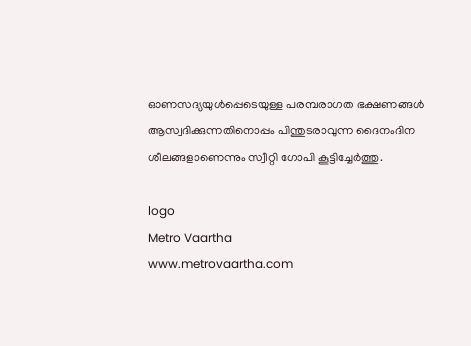ഓണസദ്യയുള്‍പ്പെടെയുള്ള പരമ്പരാഗത ഭക്ഷണങ്ങള്‍ ആസ്വദിക്കുന്നതിനൊപ്പം പിന്തുടരാവുന്ന ദൈനംദിന ശീലങ്ങളാണെന്നും സ്വീറ്റി ഗോപി കൂട്ടിച്ചേർത്തു.

logo
Metro Vaartha
www.metrovaartha.com